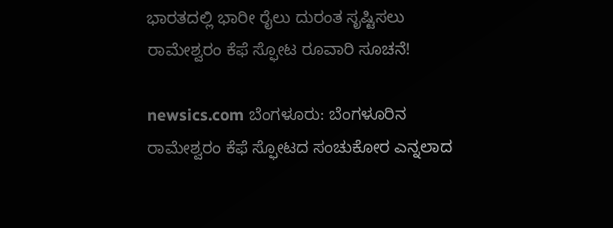ಭಾರತದಲ್ಲಿ ಭಾರೀ ರೈಲು ದುರಂತ ಸೃಷ್ಟಿಸಲು ರಾಮೇಶ್ವರಂ ಕೆಫೆ ಸ್ಫೋಟ ರೂವಾರಿ ಸೂಚನೆ!

newsics.com ಬೆಂಗಳೂರು: ಬೆಂಗಳೂರಿನ ರಾಮೇಶ್ವರಂ ಕೆಫೆ ಸ್ಫೋಟದ ಸಂಚುಕೋರ ಎನ್ನಲಾದ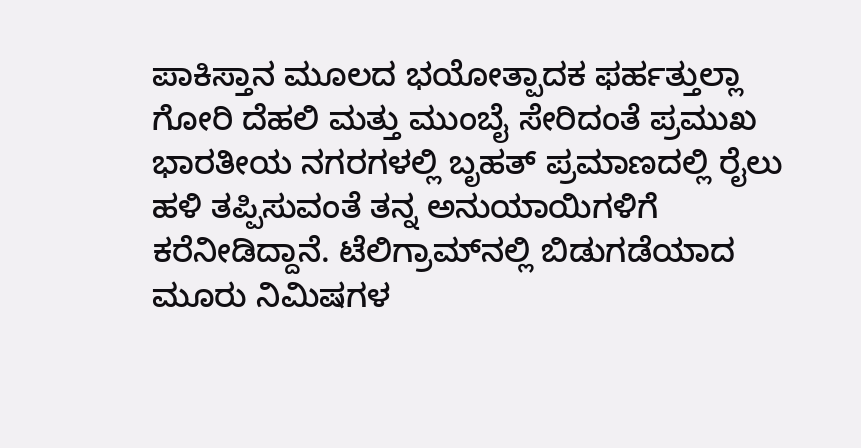ಪಾಕಿಸ್ತಾನ ಮೂಲದ ಭಯೋತ್ಪಾದಕ ಫರ್ಹತ್ತುಲ್ಲಾ ಗೋರಿ ದೆಹಲಿ ಮತ್ತು ಮುಂಬೈ ಸೇರಿದಂತೆ ಪ್ರಮುಖ ಭಾರತೀಯ ನಗರಗಳಲ್ಲಿ ಬೃಹತ್ ಪ್ರಮಾಣದಲ್ಲಿ ರೈಲು ಹಳಿ ತಪ್ಪಿಸುವಂತೆ ತನ್ನ ಅನುಯಾಯಿಗಳಿಗೆ ಕರೆನೀಡಿದ್ದಾನೆ. ಟೆಲಿಗ್ರಾಮ್‌ನಲ್ಲಿ ಬಿಡುಗಡೆಯಾದ‌ ಮೂರು ನಿಮಿಷಗಳ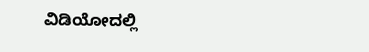ವಿಡಿಯೋದಲ್ಲಿ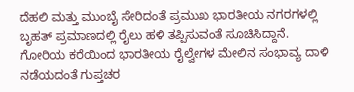ದೆಹಲಿ ಮತ್ತು ಮುಂಬೈ ಸೇರಿದಂತೆ ಪ್ರಮುಖ ಭಾರತೀಯ ನಗರಗಳಲ್ಲಿ ಬೃಹತ್ ಪ್ರಮಾಣದಲ್ಲಿ ರೈಲು ಹಳಿ ತಪ್ಪಿಸುವಂತೆ ಸೂಚಿಸಿದ್ದಾನೆ. ಗೋರಿಯ ಕರೆಯಿಂದ ಭಾರತೀಯ ರೈಲ್ವೇಗಳ ಮೇಲಿನ ಸಂಭಾವ್ಯ ದಾಳಿ ನಡೆಯದಂತೆ ಗುಪ್ತಚರ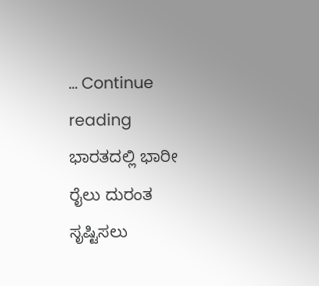… Continue reading ಭಾರತದಲ್ಲಿ ಭಾರೀ ರೈಲು ದುರಂತ ಸೃಷ್ಟಿಸಲು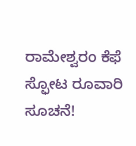ರಾಮೇಶ್ವರಂ ಕೆಫೆ ಸ್ಫೋಟ ರೂವಾರಿ ಸೂಚನೆ!